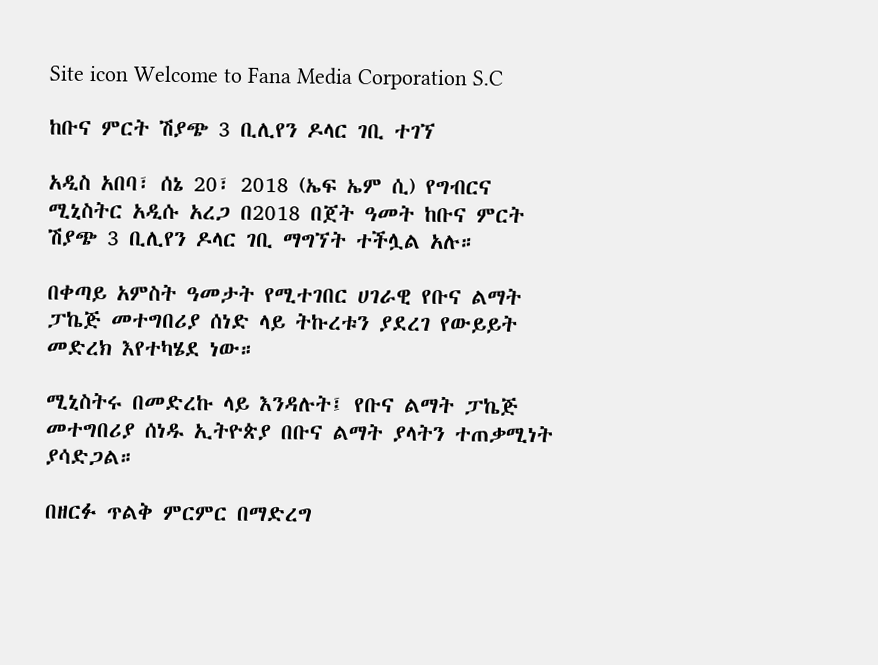Site icon Welcome to Fana Media Corporation S.C

ከቡና ምርት ሽያጭ 3 ቢሊየን ዶላር ገቢ ተገኘ

አዲስ አበባ፣ ሰኔ 20፣ 2018 (ኤፍ ኤም ሲ) የግብርና ሚኒስትር አዲሱ አረጋ በ2018 በጀት ዓመት ከቡና ምርት ሽያጭ 3 ቢሊየን ዶላር ገቢ ማግኘት ተችሏል አሉ።

በቀጣይ አምስት ዓመታት የሚተገበር ሀገራዊ የቡና ልማት ፓኬጅ መተግበሪያ ሰነድ ላይ ትኩረቱን ያደረገ የውይይት መድረክ እየተካሄደ ነው።

ሚኒስትሩ በመድረኩ ላይ እንዳሉት፤ የቡና ልማት ፓኬጅ መተግበሪያ ሰነዱ ኢትዮጵያ በቡና ልማት ያላትን ተጠቃሚነት ያሳድጋል።

በዘርፉ ጥልቅ ምርምር በማድረግ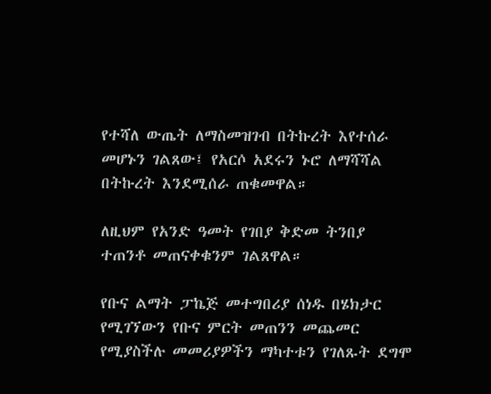የተሻለ ውጤት ለማስመዝገብ በትኩረት እየተሰራ መሆኑን ገልጸው፤ የአርሶ አደሩን ኑሮ ለማሻሻል በትኩረት እንደሚሰራ ጠቁመዋል።

ለዚህም የአንድ ዓመት የገበያ ቅድመ ትንበያ ተጠንቶ መጠናቀቁንም ገልጸዋል።

የቡና ልማት ፓኬጅ መተግበሪያ ሰነዱ በሄክታር የሚገኘውን የቡና ምርት መጠንን መጨመር የሚያስችሉ መመሪያዎችን ማካተቱን የገለጹት ደግሞ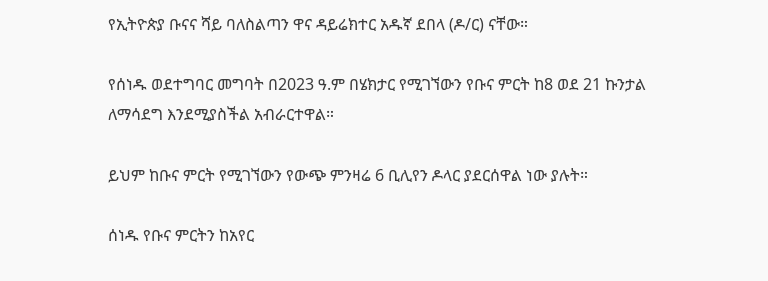የኢትዮጵያ ቡናና ሻይ ባለስልጣን ዋና ዳይሬክተር አዱኛ ደበላ (ዶ/ር) ናቸው።

የሰነዱ ወደተግባር መግባት በ2023 ዓ.ም በሄክታር የሚገኘውን የቡና ምርት ከ8 ወደ 21 ኩንታል ለማሳደግ እንደሚያስችል አብራርተዋል።

ይህም ከቡና ምርት የሚገኘውን የውጭ ምንዛሬ 6 ቢሊየን ዶላር ያደርሰዋል ነው ያሉት።

ሰነዱ የቡና ምርትን ከአየር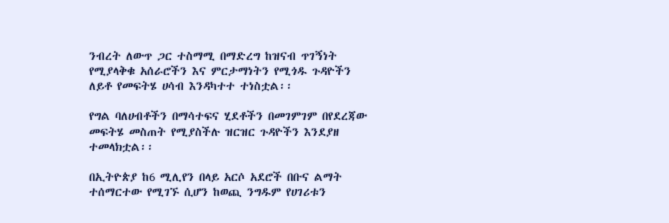ንብረት ለውጥ ጋር ተስማሚ በማድረግ ከዝናብ ጥገኝነት የሚያላቅቁ አሰራሮችን እና ምርታማነትን የሚጎዱ ጉዳዮችን ለይቶ የመፍትሄ ሀሳብ እንዳካተተ ተነስቷል፡፡

የግል ባለሀብቶችን በማሳተፍና ሂደቶችን በመገምገም በየደረጃው መፍትሄ መስጠት የሚያስችሉ ዝርዝር ጉዳዮችን እንደያዘ ተመላክቷል፡፡

በኢትዮጵያ ከ6 ሚሊየን በላይ አርሶ አደሮች በቡና ልማት ተሰማርተው የሚገኙ ሲሆን ከወጪ ንግዱም የሀገሪቱን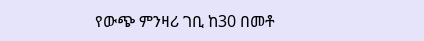የውጭ ምንዛሪ ገቢ ከ30 በመቶ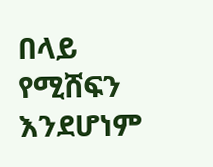በላይ የሚሸፍን እንደሆነም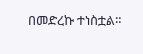በመድረኩ ተነስቷል።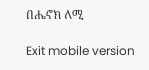በሔኖክ ለሚ

Exit mobile version